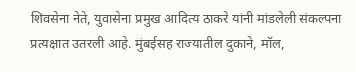शिवसेना नेते, युवासेना प्रमुख आदित्य ठाकरे यांनी मांडलेली संकल्पना प्रत्यक्षात उतरली आहे. मुंबईसह राज्यातील दुकाने, मॉल,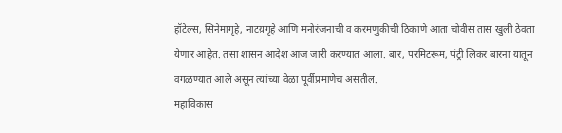हॉटेल्स, सिनेमागृहे, नाटय़गृहे आणि मनोरंजनाची व करमणुकीची ठिकाणे आता चोवीस तास खुली ठेवता येणार आहेत. तसा शासन आदेश आज जारी करण्यात आला. बार, परमिटरूम, पंट्री लिकर बारना यातून वगळण्यात आले असून त्यांच्या वेळा पूर्वीप्रमाणेच असतील.
महाविकास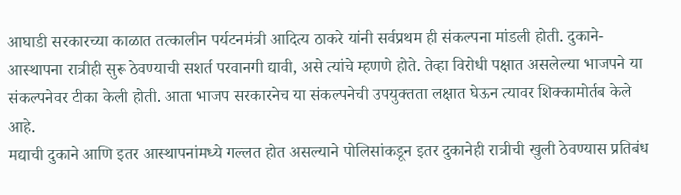आघाडी सरकारच्या काळात तत्कालीन पर्यटनमंत्री आदित्य ठाकरे यांनी सर्वप्रथम ही संकल्पना मांडली होती. दुकाने-आस्थापना रात्रीही सुरू ठेवण्याची सशर्त परवानगी द्यावी, असे त्यांचे म्हणणे होते. तेव्हा विरोधी पक्षात असलेल्या भाजपने या संकल्पनेवर टीका केली होती. आता भाजप सरकारनेच या संकल्पनेची उपयुक्तता लक्षात घेऊन त्यावर शिक्कामोर्तब केले आहे.
मद्याची दुकाने आणि इतर आस्थापनांमध्ये गल्लत होत असल्याने पोलिसांकडून इतर दुकानेही रात्रीची खुली ठेवण्यास प्रतिबंध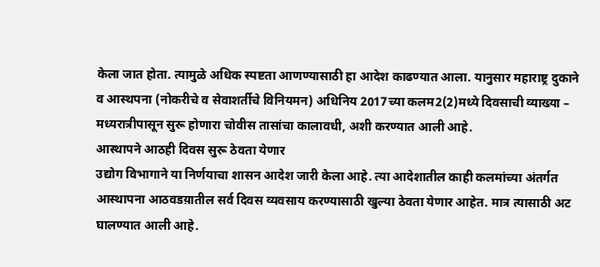केला जात होता. त्यामुळे अधिक स्पष्टता आणण्यासाठी हा आदेश काढण्यात आला. यानुसार महाराष्ट्र दुकाने व आस्थपना (नोकरीचे व सेवाशर्तीचे विनियमन) अधिनिय 2017च्या कलम2(2)मध्ये दिवसाची व्याख्या – मध्यरात्रीपासून सुरू होणारा चोवीस तासांचा कालावधी, अशी करण्यात आली आहे.
आस्थापने आठही दिवस सुरू ठेवता येणार
उद्योग विभागाने या निर्णयाचा शासन आदेश जारी केला आहे. त्या आदेशातील काही कलमांच्या अंतर्गत आस्थापना आठवडय़ातील सर्व दिवस व्यवसाय करण्यासाठी खुल्या ठेवता येणार आहेत. मात्र त्यासाठी अट घालण्यात आली आहे.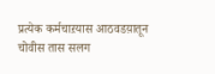प्रत्येक कर्मचाऱयास आठवडय़ातून चोवीस तास सलग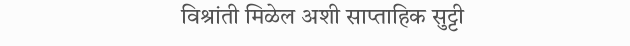विश्रांती मिळेल अशी साप्ताहिक सुट्टी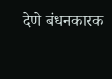देणे बंधनकारक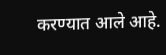करण्यात आले आहे.